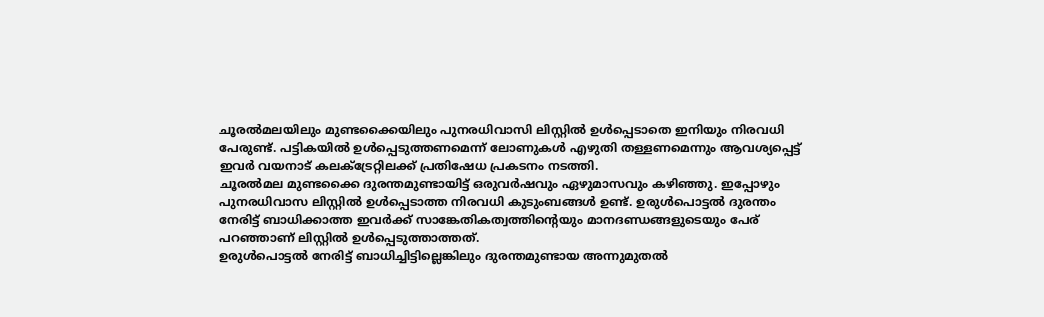ചൂരൽമലയിലും മുണ്ടക്കൈയിലും പുനരധിവാസി ലിസ്റ്റിൽ ഉൾപ്പെടാതെ ഇനിയും നിരവധി പേരുണ്ട്. പട്ടികയിൽ ഉൾപ്പെടുത്തണമെന്ന് ലോണുകൾ എഴുതി തള്ളണമെന്നും ആവശ്യപ്പെട്ട് ഇവർ വയനാട് കലക്ട്രേറ്റിലക്ക് പ്രതിഷേധ പ്രകടനം നടത്തി.
ചൂരൽമല മുണ്ടക്കൈ ദുരന്തമുണ്ടായിട്ട് ഒരുവർഷവും ഏഴുമാസവും കഴിഞ്ഞു. ഇപ്പോഴും പുനരധിവാസ ലിസ്റ്റിൽ ഉൾപ്പെടാത്ത നിരവധി കുടുംബങ്ങൾ ഉണ്ട്. ഉരുൾപൊട്ടൽ ദുരന്തം നേരിട്ട് ബാധിക്കാത്ത ഇവർക്ക് സാങ്കേതികത്വത്തിന്റെയും മാനദണ്ഡങ്ങളുടെയും പേര് പറഞ്ഞാണ് ലിസ്റ്റിൽ ഉൾപ്പെടുത്താത്തത്.
ഉരുൾപൊട്ടൽ നേരിട്ട് ബാധിച്ചിട്ടില്ലെങ്കിലും ദുരന്തമുണ്ടായ അന്നുമുതൽ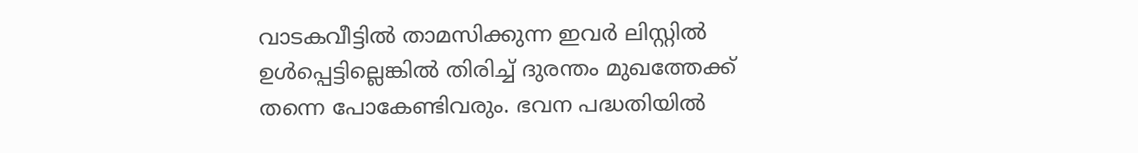വാടകവീട്ടിൽ താമസിക്കുന്ന ഇവർ ലിസ്റ്റിൽ ഉൾപ്പെട്ടില്ലെങ്കിൽ തിരിച്ച് ദുരന്തം മുഖത്തേക്ക് തന്നെ പോകേണ്ടിവരും. ഭവന പദ്ധതിയിൽ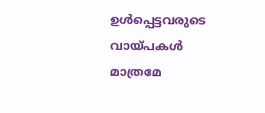ഉൾപ്പെട്ടവരുടെ വായ്പകൾ മാത്രമേ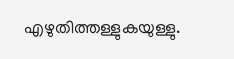എഴുതിത്തള്ളുകയുള്ളു.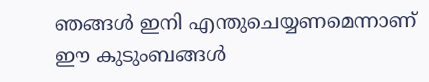ഞങ്ങൾ ഇനി എന്തുചെയ്യണമെന്നാണ് ഈ കുടുംബങ്ങൾ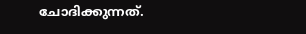ചോദിക്കുന്നത്.